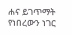ሐና ይገጥማት የነበረውን ነገር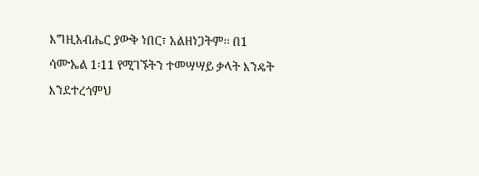እግዚአብሔር ያውቅ ነበር፣ አልዘነጋትም፡፡ በ1 ሳሙኤል 1፡11 የሚገኙትን ተመሣሣይ ቃላት እንዴት እንደተረጎምህ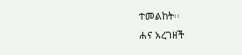ተመልከት፡፡
ሐና አረገዘች